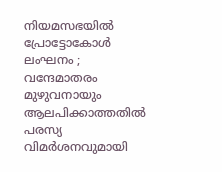നിയമസഭയില്‍ പ്രോട്ടോകോള്‍ ലംഘനം ; വന്ദേമാതരം മുഴുവനായും ആലപിക്കാത്തതില്‍ പരസ്യ വിമര്‍ശനവുമായി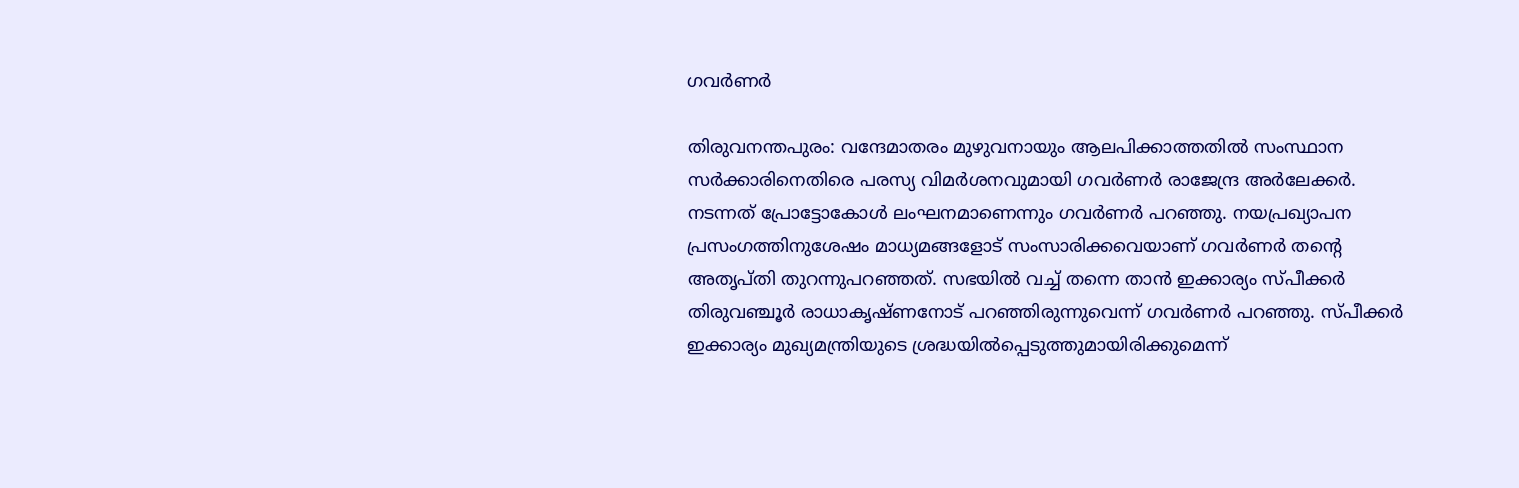ഗവര്‍ണര്‍

തിരുവനന്തപുരം: വന്ദേമാതരം മുഴുവനായും ആലപിക്കാത്തതില്‍ സംസ്ഥാന സര്‍ക്കാരിനെതിരെ പരസ്യ വിമര്‍ശനവുമായി ഗവര്‍ണര്‍ രാജേന്ദ്ര അര്‍ലേക്കര്‍. നടന്നത് പ്രോട്ടോകോള്‍ ലംഘനമാണെന്നും ഗവര്‍ണര്‍ പറഞ്ഞു. നയപ്രഖ്യാപന പ്രസംഗത്തിനുശേഷം മാധ്യമങ്ങളോട് സംസാരിക്കവെയാണ് ഗവര്‍ണര്‍ തന്റെ അതൃപ്തി തുറന്നുപറഞ്ഞത്. സഭയില്‍ വച്ച് തന്നെ താന്‍ ഇക്കാര്യം സ്പീക്കര്‍ തിരുവഞ്ചൂര്‍ രാധാകൃഷ്ണനോട് പറഞ്ഞിരുന്നുവെന്ന് ഗവര്‍ണര്‍ പറഞ്ഞു. സ്പീക്കര്‍ ഇക്കാര്യം മുഖ്യമന്ത്രിയുടെ ശ്രദ്ധയില്‍പ്പെടുത്തുമായിരിക്കുമെന്ന്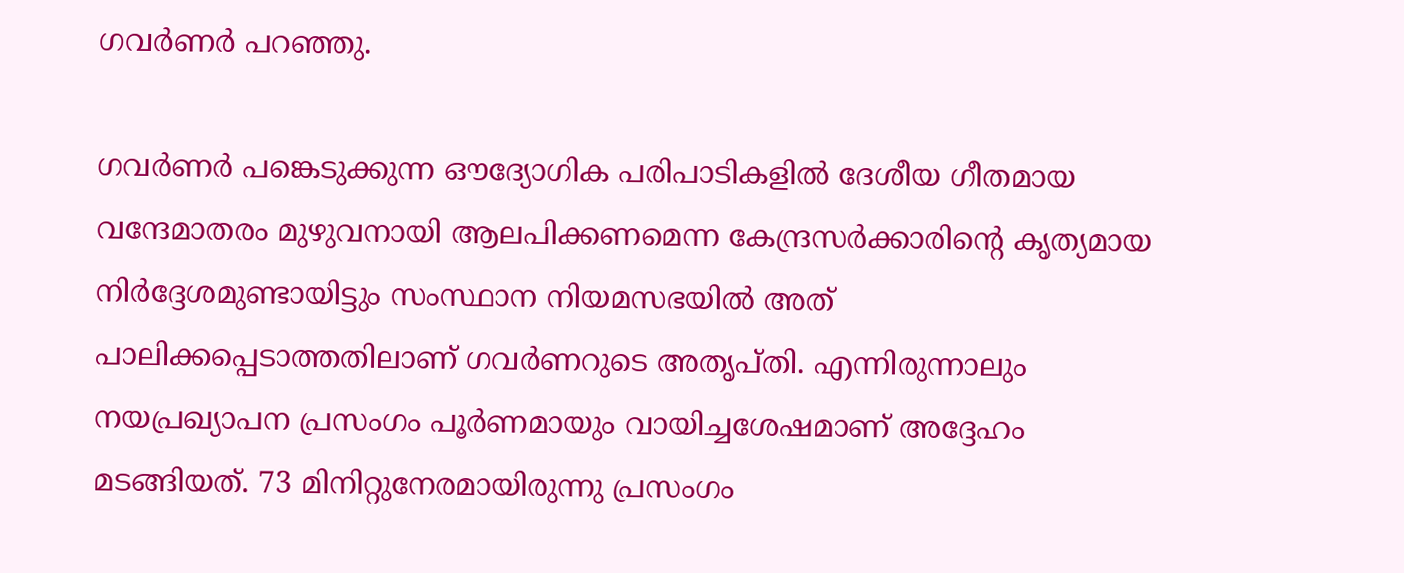ഗവര്‍ണര്‍ പറഞ്ഞു.

ഗവര്‍ണര്‍ പങ്കെടുക്കുന്ന ഔദ്യോഗിക പരിപാടികളില്‍ ദേശീയ ഗീതമായ വന്ദേമാതരം മുഴുവനായി ആലപിക്കണമെന്ന കേന്ദ്രസര്‍ക്കാരിന്റെ കൃത്യമായ നിര്‍ദ്ദേശമുണ്ടായിട്ടും സംസ്ഥാന നിയമസഭയില്‍ അത് പാലിക്കപ്പെടാത്തതിലാണ് ഗവര്‍ണറുടെ അതൃപ്തി. എന്നിരുന്നാലും നയപ്രഖ്യാപന പ്രസംഗം പൂര്‍ണമായും വായിച്ചശേഷമാണ് അദ്ദേഹം മടങ്ങിയത്. 73 മിനിറ്റുനേരമായിരുന്നു പ്രസംഗം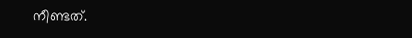നീണ്ടത്.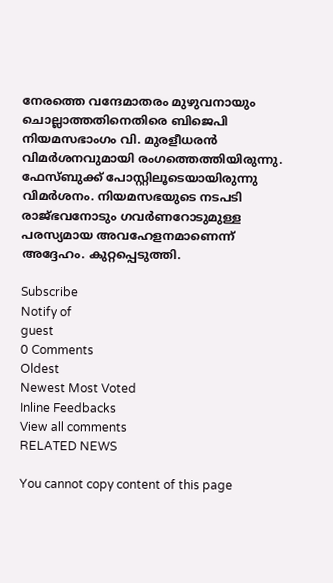നേരത്തെ വന്ദേമാതരം മുഴുവനായും ചൊല്ലാത്തതിനെതിരെ ബിജെപി നിയമസഭാംഗം വി. മുരളീധരന്‍ വിമര്‍ശനവുമായി രംഗത്തെത്തിയിരുന്നു. ഫേസ്ബുക്ക് പോസ്റ്റിലൂടെയായിരുന്നു വിമര്‍ശനം. നിയമസഭയുടെ നടപടി രാജ്ഭവനോടും ഗവര്‍ണറോടുമുള്ള പരസ്യമായ അവഹേളനമാണെന്ന് അദ്ദേഹം. കുറ്റപ്പെടുത്തി.

Subscribe
Notify of
guest
0 Comments
Oldest
Newest Most Voted
Inline Feedbacks
View all comments
RELATED NEWS

You cannot copy content of this page